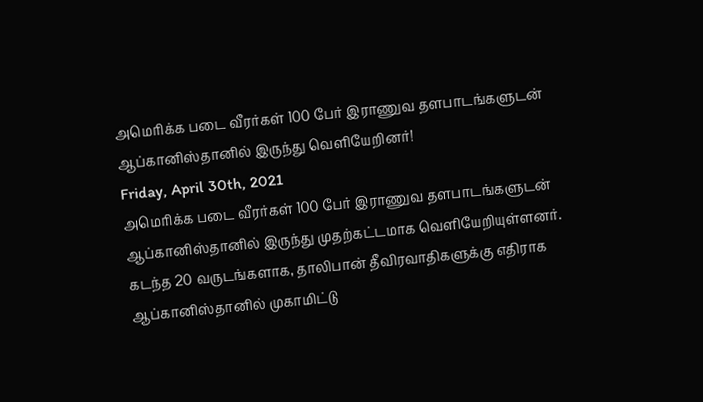அமெரிக்க படை வீரர்கள் 100 பேர் இராணுவ தளபாடங்களுடன் ஆப்கானிஸ்தானில் இருந்து வெளியேறினர்!
Friday, April 30th, 2021
அமெரிக்க படை வீரர்கள் 100 பேர் இராணுவ தளபாடங்களுடன் ஆப்கானிஸ்தானில் இருந்து முதற்கட்டமாக வெளியேறியுள்ளனர்.
கடந்த 20 வருடங்களாக, தாலிபான் தீவிரவாதிகளுக்கு எதிராக ஆப்கானிஸ்தானில் முகாமிட்டு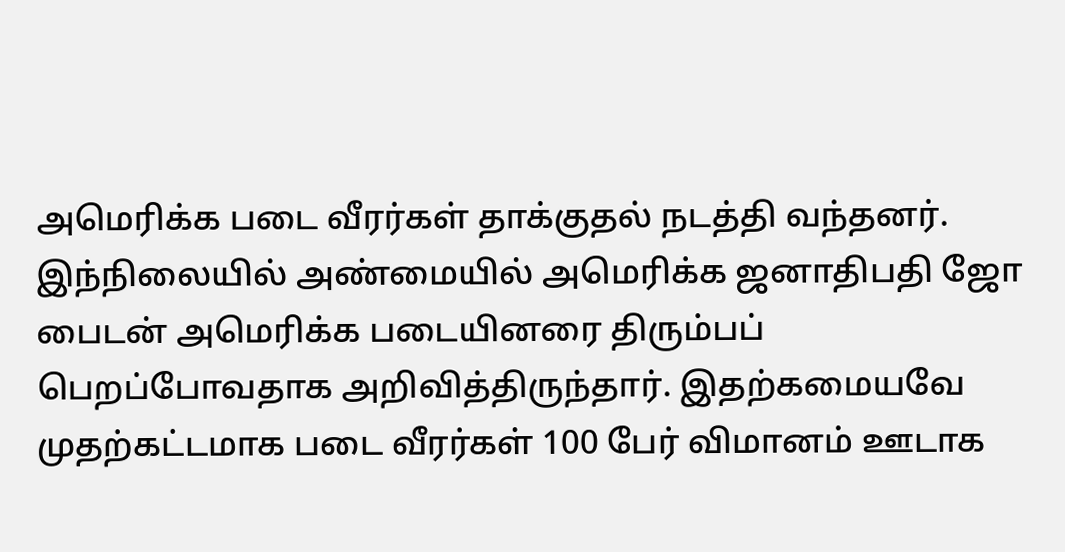அமெரிக்க படை வீரர்கள் தாக்குதல் நடத்தி வந்தனர்.
இந்நிலையில் அண்மையில் அமெரிக்க ஜனாதிபதி ஜோ பைடன் அமெரிக்க படையினரை திரும்பப் பெறப்போவதாக அறிவித்திருந்தார். இதற்கமையவே முதற்கட்டமாக படை வீரர்கள் 100 பேர் விமானம் ஊடாக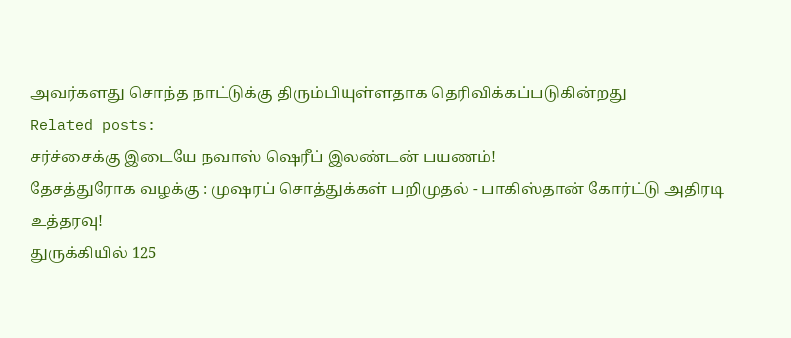அவர்களது சொந்த நாட்டுக்கு திரும்பியுள்ளதாக தெரிவிக்கப்படுகின்றது
Related posts:
சர்ச்சைக்கு இடையே நவாஸ் ஷெரீப் இலண்டன் பயணம்!
தேசத்துரோக வழக்கு : முஷரப் சொத்துக்கள் பறிமுதல் - பாகிஸ்தான் கோர்ட்டு அதிரடி உத்தரவு!
துருக்கியில் 125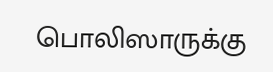பொலிஸாருக்கு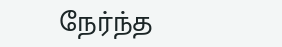நேர்ந்த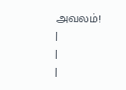அவலம்!
|
|
|